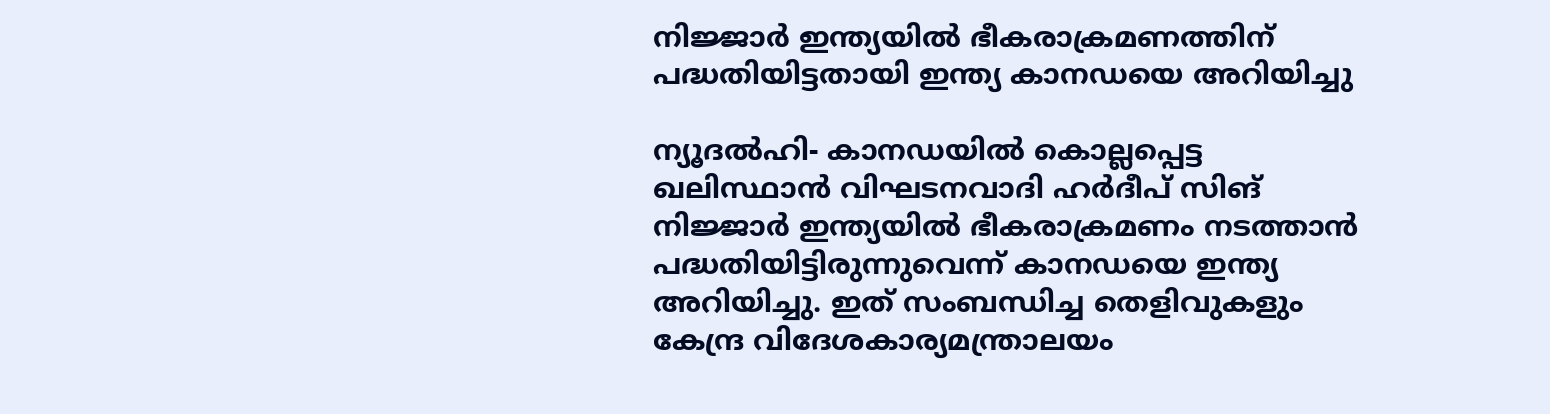നിജ്ജാര്‍ ഇന്ത്യയില്‍ ഭീകരാക്രമണത്തിന് പദ്ധതിയിട്ടതായി ഇന്ത്യ കാനഡയെ അറിയിച്ചു

ന്യൂദല്‍ഹി- കാനഡയില്‍ കൊല്ലപ്പെട്ട ഖലിസ്ഥാന്‍ വിഘടനവാദി ഹര്‍ദീപ് സിങ് നിജ്ജാര്‍ ഇന്ത്യയില്‍ ഭീകരാക്രമണം നടത്താന്‍ പദ്ധതിയിട്ടിരുന്നുവെന്ന് കാനഡയെ ഇന്ത്യ അറിയിച്ചു. ഇത് സംബന്ധിച്ച തെളിവുകളും കേന്ദ്ര വിദേശകാര്യമന്ത്രാലയം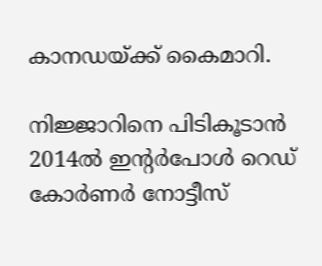കാനഡയ്ക്ക് കൈമാറി.

നിജ്ജാറിനെ പിടികൂടാന്‍ 2014ല്‍ ഇന്റര്‍പോള്‍ റെഡ് കോര്‍ണര്‍ നോട്ടീസ്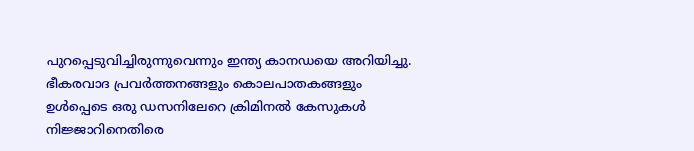പുറപ്പെടുവിച്ചിരുന്നുവെന്നും ഇന്ത്യ കാനഡയെ അറിയിച്ചു. ഭീകരവാദ പ്രവര്‍ത്തനങ്ങളും കൊലപാതകങ്ങളും ഉള്‍പ്പെടെ ഒരു ഡസനിലേറെ ക്രിമിനല്‍ കേസുകള്‍ നിജ്ജാറിനെതിരെ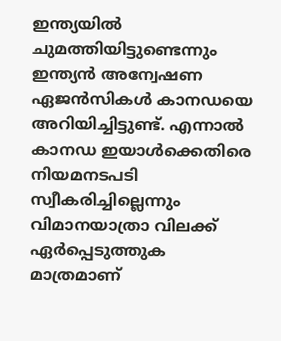ഇന്ത്യയില്‍ ചുമത്തിയിട്ടുണ്ടെന്നും ഇന്ത്യന്‍ അന്വേഷണ ഏജന്‍സികള്‍ കാനഡയെ അറിയിച്ചിട്ടുണ്ട്. എന്നാല്‍ കാനഡ ഇയാള്‍ക്കെതിരെ നിയമനടപടി സ്വീകരിച്ചില്ലെന്നും വിമാനയാത്രാ വിലക്ക് ഏര്‍പ്പെടുത്തുക മാത്രമാണ്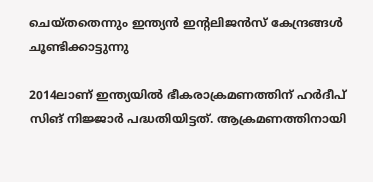ചെയ്തതെന്നും ഇന്ത്യന്‍ ഇന്റലിജന്‍സ് കേന്ദ്രങ്ങള്‍ ചൂണ്ടിക്കാട്ടുന്നു

2014ലാണ് ഇന്ത്യയില്‍ ഭീകരാക്രമണത്തിന് ഹര്‍ദീപ് സിങ് നിജ്ജാര്‍ പദ്ധതിയിട്ടത്. ആക്രമണത്തിനായി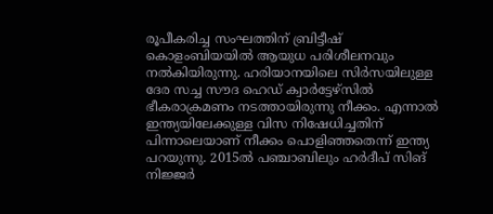രൂപീകരിച്ച സംഘത്തിന് ബ്രിട്ടീഷ് കൊളംബിയയില്‍ ആയുധ പരിശീലനവും നല്‍കിയിരുന്നു. ഹരിയാനയിലെ സിര്‍സയിലുള്ള ദേര സച്ച സൗദ ഹെഡ് ക്വാര്‍ട്ടേഴ്സില്‍ ഭീകരാക്രമണം നടത്തായിരുന്നു നീക്കം. എന്നാല്‍ ഇന്ത്യയിലേക്കുള്ള വിസ നിഷേധിച്ചതിന് പിന്നാലെയാണ് നീക്കം പൊളിഞ്ഞതെന്ന് ഇന്ത്യ പറയുന്നു. 2015ല്‍ പഞ്ചാബിലും ഹര്‍ദീപ് സിങ് നിജ്ജര്‍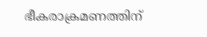ഭീകരാക്രമണത്തിന്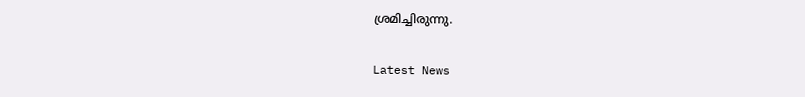ശ്രമിച്ചിരുന്നു.

Latest News